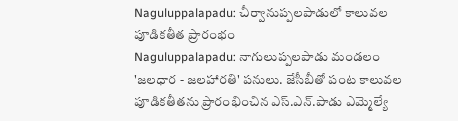Naguluppalapadu: చీర్వానుప్పలపాడులో కాలువల పూడికతీత ప్రారంభం
Naguluppalapadu: నాగులుప్పలపాడు మండలం 'జలధార - జలహారతి' పనులు. జేసీబీతో పంట కాలువల పూడికతీతను ప్రారంభించిన ఎస్.ఎన్.పాడు ఎమ్మెల్యే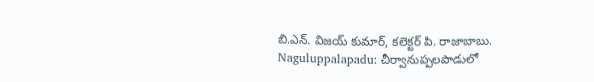బి.ఎన్. విజయ్ కుమార్, కలెక్టర్ పి. రాజాబాబు.
Naguluppalapadu: చీర్వానుప్పలపాడులో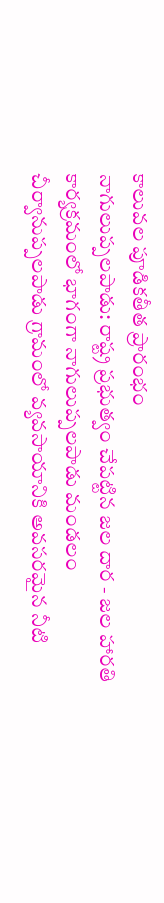కాలువల పూడికతీత ప్రారంభం
నాగులుప్పలపాడు: రాష్ట్ర ప్రభుత్వం చేపట్టిన జల దార - జల హారతి కార్యక్రమంలో భాగంగా నాగులుప్పలపాడు మండలం చీర్వానుప్పలపాడు గ్రామంలో వ్యవసాయానికి అవసరమైన నీటి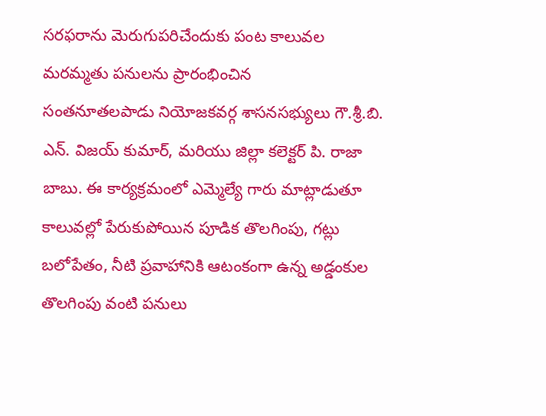సరఫరాను మెరుగుపరిచేందుకు పంట కాలువల మరమ్మతు పనులను ప్రారంభించిన
సంతనూతలపాడు నియోజకవర్గ శాసనసభ్యులు గౌ.శ్రీ.బి. ఎన్. విజయ్ కుమార్, మరియు జిల్లా కలెక్టర్ పి. రాజా బాబు. ఈ కార్యక్రమంలో ఎమ్మెల్యే గారు మాట్లాడుతూ కాలువల్లో పేరుకుపోయిన పూడిక తొలగింపు, గట్లు బలోపేతం, నీటి ప్రవాహానికి ఆటంకంగా ఉన్న అడ్డంకుల తొలగింపు వంటి పనులు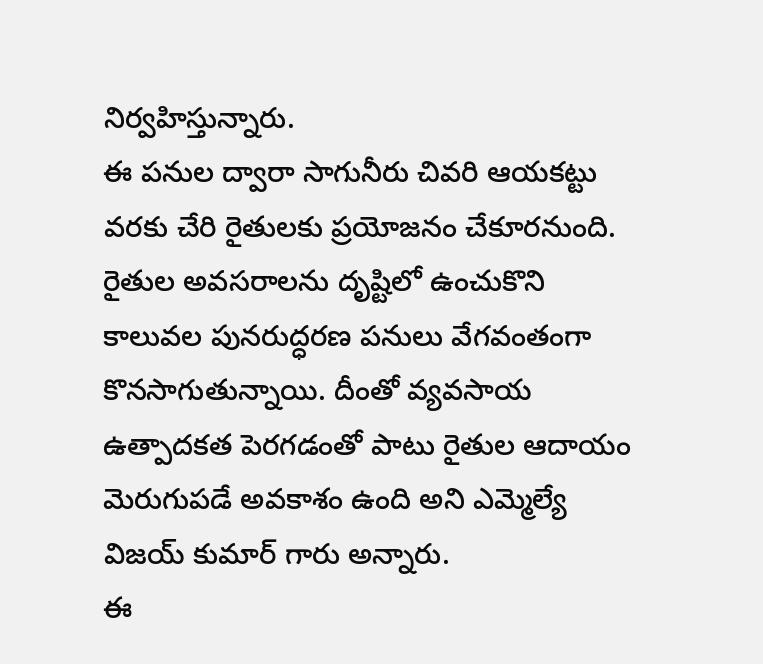నిర్వహిస్తున్నారు.
ఈ పనుల ద్వారా సాగునీరు చివరి ఆయకట్టు వరకు చేరి రైతులకు ప్రయోజనం చేకూరనుంది. రైతుల అవసరాలను దృష్టిలో ఉంచుకొని కాలువల పునరుద్ధరణ పనులు వేగవంతంగా కొనసాగుతున్నాయి. దీంతో వ్యవసాయ ఉత్పాదకత పెరగడంతో పాటు రైతుల ఆదాయం మెరుగుపడే అవకాశం ఉంది అని ఎమ్మెల్యే విజయ్ కుమార్ గారు అన్నారు.
ఈ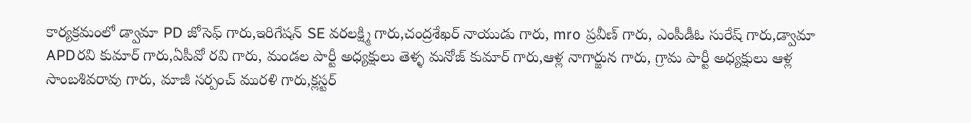కార్యక్రమంలో డ్వామా PD జోసెఫ్ గారు,ఇరిగేషన్ SE వరలక్ష్మి గారు,చంద్రశేఖర్ నాయుడు గారు, mro ప్రవీణ్ గారు, ఎంపీడీఓ సురేష్ గారు,డ్వామా APDరవి కుమార్ గారు,ఏపీవో రవి గారు, మండల పార్టీ అధ్యక్షులు తెళ్ళ మనోజ్ కుమార్ గారు,ఆళ్ల నాగార్జున గారు, గ్రామ పార్టీ అధ్యక్షులు ఆళ్ల సాంబశివరావు గారు, మాజీ సర్పంచ్ మురళి గారు,క్లస్టర్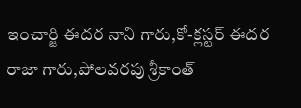ఇంచార్జి ఈదర నాని గారు,కో-క్లస్టర్ ఈదర రాజా గారు,పోలవరపు శ్రీకాంత్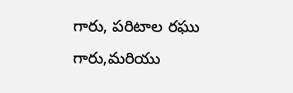గారు, పరిటాల రఘు గారు,మరియు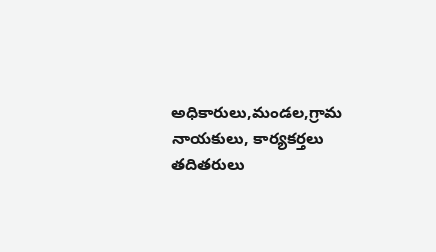అధికారులు,మండల,గ్రామ నాయకులు, కార్యకర్తలు తదితరులు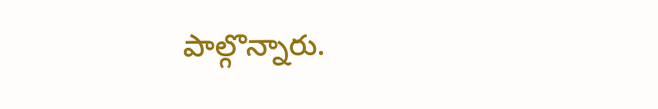పాల్గొన్నారు.